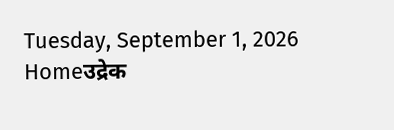Tuesday, September 1, 2026
Homeउद्रेक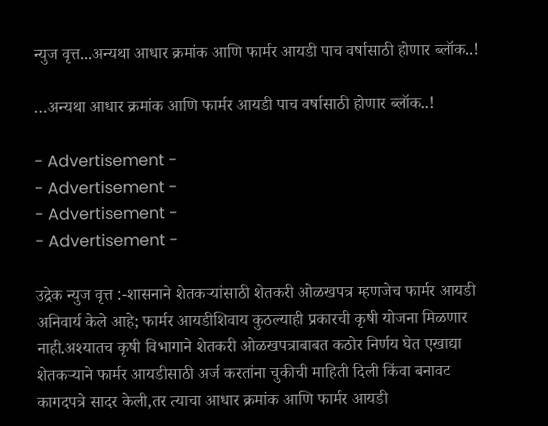न्युज वृत्त...अन्यथा आधार क्रमांक आणि फार्मर आयडी पाच वर्षासाठी होणार ब्लॉक..!

…अन्यथा आधार क्रमांक आणि फार्मर आयडी पाच वर्षासाठी होणार ब्लॉक..!

- Advertisement -
- Advertisement -
- Advertisement -
- Advertisement -

उद्रेक न्युज वृत्त :-शासनाने शेतकऱ्यांसाठी शेतकरी ओळखपत्र म्हणजेच फार्मर आयडी अनिवार्य केले आहे; फार्मर आयडीशिवाय कुठल्याही प्रकारची कृषी योजना मिळणार नाही.अश्यातच कृषी विभागाने शेतकरी ओळखपत्राबाबत कठोर निर्णय घेत एखाद्या शेतकऱ्याने फार्मर आयडीसाठी अर्ज करतांना चुकीची माहिती दिली किंवा बनावट कागदपत्रे सादर केली,तर त्याचा आधार क्रमांक आणि फार्मर आयडी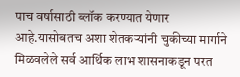पाच वर्षासाठी ब्लॉक करण्यात येणार आहे.यासोबतच अशा शेतकऱ्यांनी चुकीच्या मार्गाने मिळवलेले सर्व आर्थिक लाभ शासनाकडून परत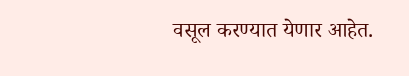वसूल करण्यात येणार आहेत.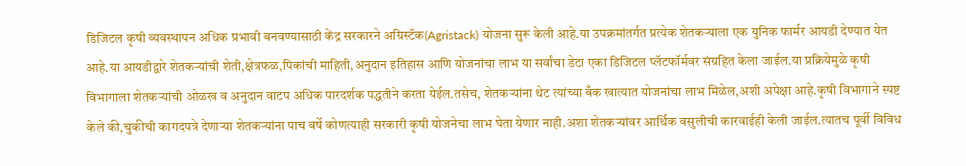डिजिटल कृषी व्यवस्थापन अधिक प्रभावी बनवण्यासाठी केंद्र सरकारने अग्रिस्टॅक(Agristack) योजना सुरू केली आहे.या उपक्रमांतर्गत प्रत्येक शेतकऱ्याला एक युनिक फार्मर आयडी देण्यात येत आहे.या आयडीद्वारे शेतकऱ्यांची शेती,क्षेत्रफळ,पिकांची माहिती,अनुदान इतिहास आणि योजनांचा लाभ या सर्वांचा डेटा एका डिजिटल प्लॅटफॉर्मवर संग्रहित केला जाईल.या प्रक्रियेमुळे कृषी विभागाला शेतकऱ्यांची ओळख व अनुदान वाटप अधिक पारदर्शक पद्धतीने करता येईल.तसेच, शेतकऱ्यांना थेट त्यांच्या बँक खात्यात योजनांचा लाभ मिळेल,अशी अपेक्षा आहे.कृषी विभागाने स्पष्ट केले की,चुकीची कागदपत्रे देणाऱ्या शेतकऱ्यांना पाच वर्षे कोणत्याही सरकारी कृषी योजनेचा लाभ घेता येणार नाही.अशा शेतकऱ्यांवर आर्थिक वसुलीची कारवाईही केली जाईल.त्यातच पूर्वी विविध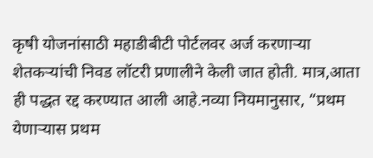कृषी योजनांसाठी महाडीबीटी पोर्टलवर अर्ज करणाऱ्या शेतकऱ्यांची निवड लॉटरी प्रणालीने केली जात होती. मात्र,आता ही पद्धत रद्द करण्यात आली आहे.नव्या नियमानुसार, “प्रथम येणाऱ्यास प्रथम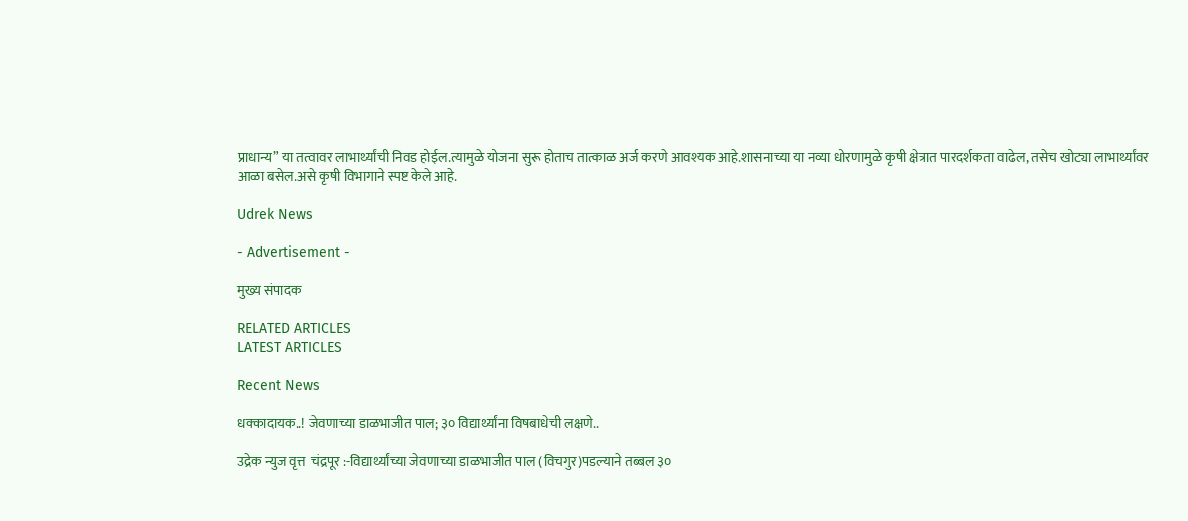प्राधान्य” या तत्वावर लाभार्थ्यांची निवड होईल.त्यामुळे योजना सुरू होताच तात्काळ अर्ज करणे आवश्यक आहे.शासनाच्या या नव्या धोरणामुळे कृषी क्षेत्रात पारदर्शकता वाढेल, तसेच खोट्या लाभार्थ्यांवर आळा बसेल.असे कृषी विभागाने स्पष्ट केले आहे.

Udrek News

- Advertisement -

मुख्य संपादक

RELATED ARTICLES
LATEST ARTICLES

Recent News

धक्कादायक..! जेवणाच्या डाळभाजीत पाल; ३० विद्यार्थ्यांना विषबाधेची लक्षणे..

उद्रेक न्युज वृत्त  चंद्रपूर :-विद्यार्थ्यांच्या जेवणाच्या डाळभाजीत पाल (विचगुर)पडल्याने तब्बल ३०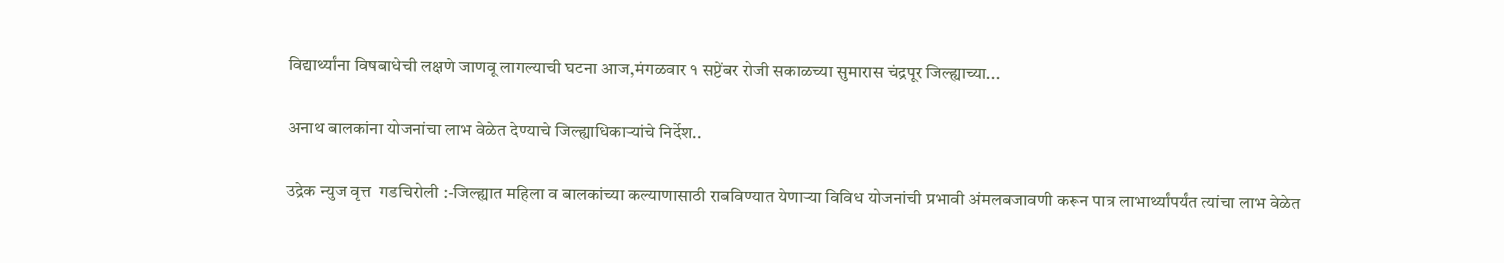विद्यार्थ्यांना विषबाधेची लक्षणे जाणवू लागल्याची घटना आज,मंगळवार १ सप्टेंबर रोजी सकाळच्या सुमारास चंद्रपूर जिल्ह्याच्या...

अनाथ बालकांना योजनांचा लाभ वेळेत देण्याचे जिल्ह्याधिकाऱ्यांचे निर्देश..

उद्रेक न्युज वृत्त  गडचिरोली :-जिल्ह्यात महिला व बालकांच्या कल्याणासाठी राबविण्यात येणाऱ्या विविध योजनांची प्रभावी अंमलबजावणी करून पात्र लाभार्थ्यांपर्यंत त्यांचा लाभ वेळेत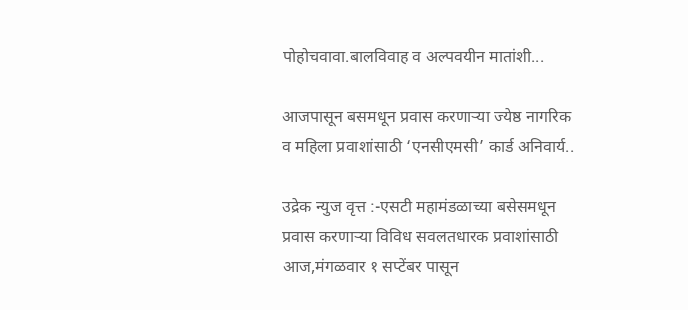पोहोचवावा.बालविवाह व अल्पवयीन मातांशी...

आजपासून बसमधून प्रवास करणाऱ्या ज्येष्ठ नागरिक व महिला प्रवाशांसाठी ‘एनसीएमसी’ कार्ड अनिवार्य..

उद्रेक न्युज वृत्त :-एसटी महामंडळाच्या बसेसमधून प्रवास करणाऱ्या विविध सवलतधारक प्रवाशांसाठी आज,मंगळवार १ सप्टेंबर पासून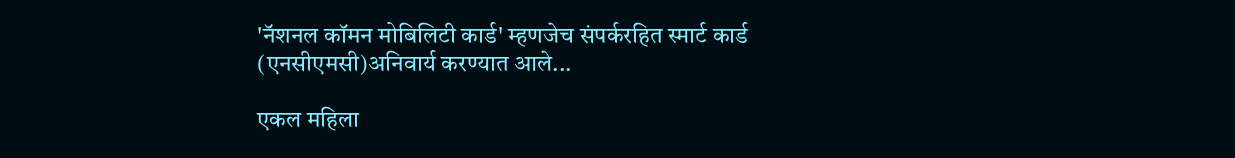'नॅशनल कॉमन मोबिलिटी कार्ड' म्हणजेच संपर्करहित स्मार्ट कार्ड (एनसीएमसी)अनिवार्य करण्यात आले...

एकल महिला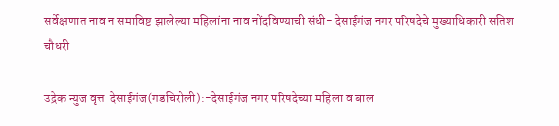सर्वेक्षणात नाव न समाविष्ट झालेल्या महिलांना नाव नोंदविण्याची संधी- देसाईगंज नगर परिषदेचे मुख्याधिकारी सतिश चौधरी

उद्रेक न्युज वृत्त  देसाईगंज(गडचिरोली):-देसाईगंज नगर परिषदेच्या महिला व बाल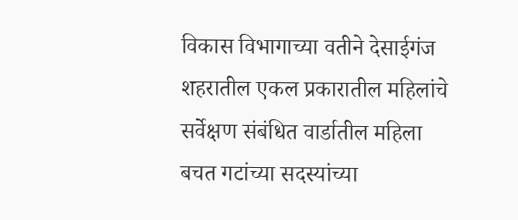विकास विभागाच्या वतीने देसाईगंज शहरातील एकल प्रकारातील महिलांचे सर्वेक्षण संबंधित वार्डातील महिला बचत गटांच्या सदस्यांच्या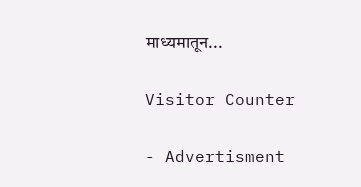माध्यमातून...

Visitor Counter

- Advertisment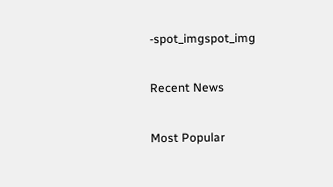-spot_imgspot_img

Recent News

Most Popular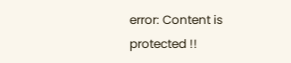error: Content is protected !!